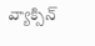వ్యాక్సిన్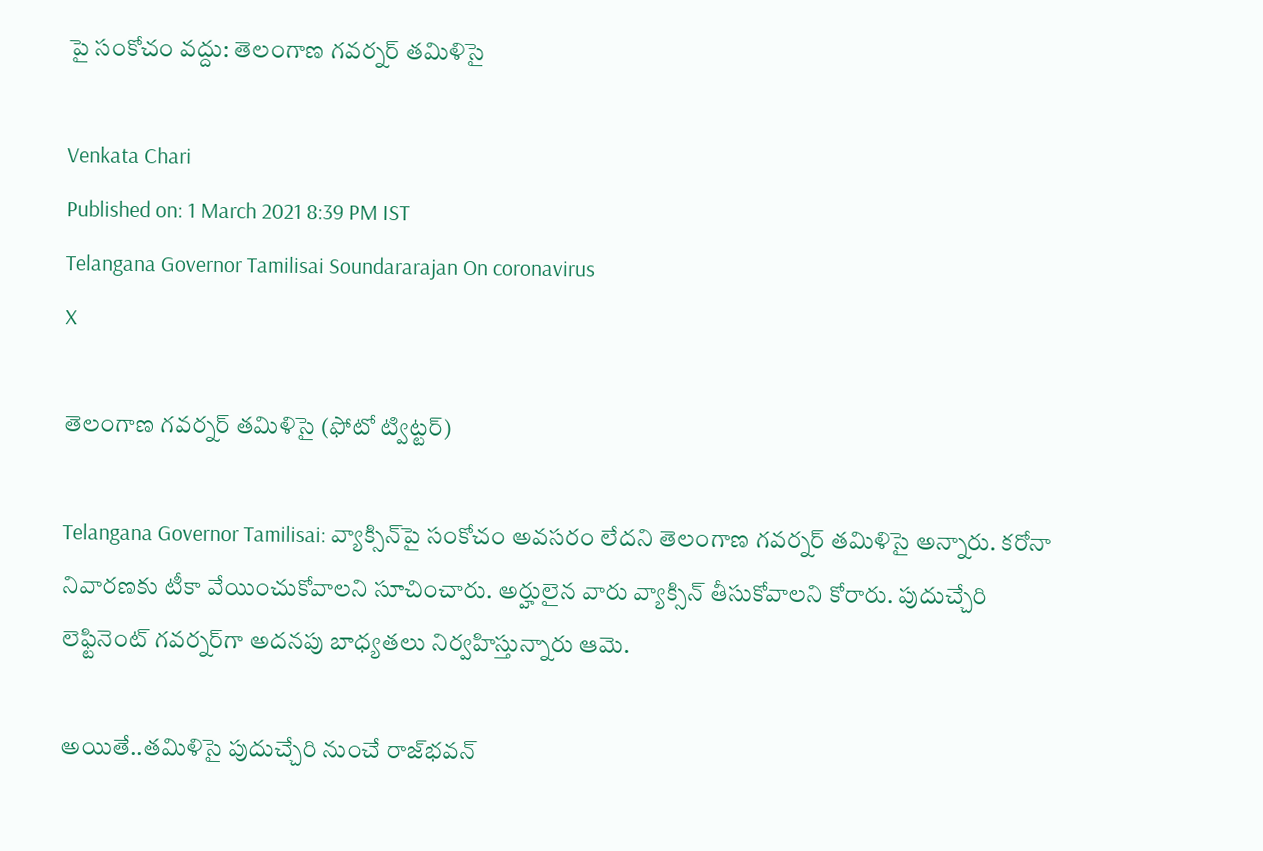పై సంకోచం వద్దు: తెలంగాణ గవర్నర్‌ తమిళిసై

Venkata Chari
Published on: 1 March 2021 8:39 PM IST
Telangana Governor Tamilisai Soundararajan On coronavirus
X

తెలంగాణ గవర్నర్‌ తమిళిసై (ఫోటో ట్విట్టర్)

Telangana Governor Tamilisai: వ్యాక్సిన్‌పై సంకోచం అవసరం లేదని తెలంగాణ గవర్నర్‌ తమిళిసై అన్నారు. కరోనా నివారణకు టీకా వేయించుకోవాలని సూచించారు. అర్హులైన వారు వ్యాక్సిన్‌ తీసుకోవాలని కోరారు. పుదుచ్చేరి లెఫ్టినెంట్ గవర్నర్‌గా అదనపు బాధ్యతలు నిర్వహిస్తున్నారు ఆమె.

అయితే..తమిళిసై పుదుచ్చేరి నుంచే రాజ్‌భవన్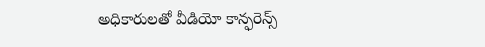అధికారులతో వీడియో కాన్ఫరెన్స్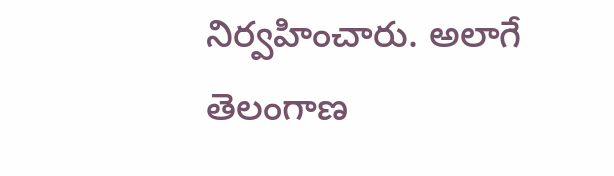నిర్వహించారు. అలాగే తెలంగాణ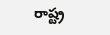రాష్ట్ర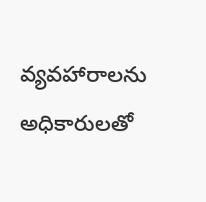వ్యవహారాలను అధికారులతో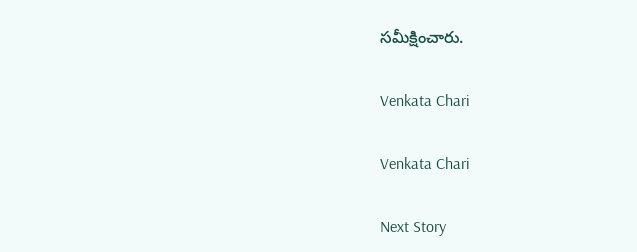సమీక్షించారు.

Venkata Chari

Venkata Chari

Next Story